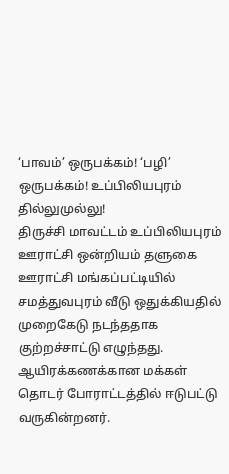‘பாவம்’ ஒருபக்கம்! ‘பழி’ ஒருபக்கம்! உப்பிலியபுரம் தில்லுமுல்லு!
திருச்சி மாவட்டம் உப்பிலியபுரம் ஊராட்சி ஒன்றியம் தளுகை ஊராட்சி மங்கப்பட்டியில் சமத்துவபுரம் வீடு ஒதுக்கியதில் முறைகேடு நடந்ததாக குற்றச்சாட்டு எழுந்தது. ஆயிரக்கணக்கான மக்கள் தொடர் போராட்டத்தில் ஈடுபட்டு வருகின்றனர்.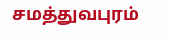சமத்துவபுரம்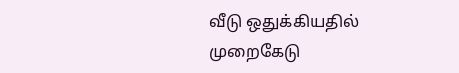வீடு ஒதுக்கியதில் முறைகேடு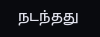நடந்தது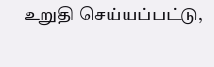உறுதி செய்யப்பட்டு,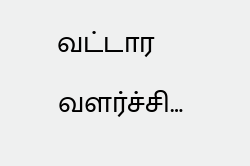வட்டார வளர்ச்சி…